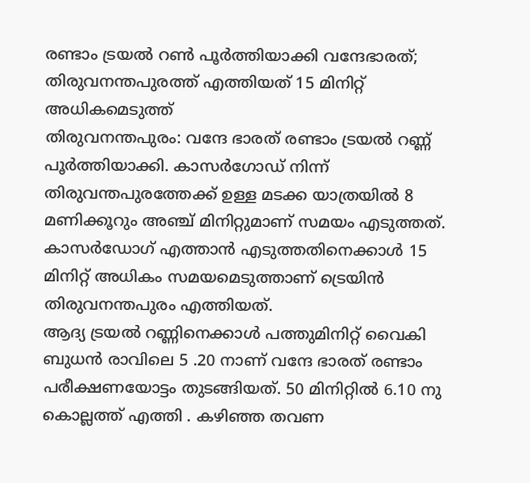രണ്ടാം ട്രയൽ റൺ പൂർത്തിയാക്കി വന്ദേഭാരത്; തിരുവനന്തപുരത്ത് എത്തിയത് 15 മിനിറ്റ് അധികമെടുത്ത്
തിരുവനന്തപുരം: വന്ദേ ഭാരത് രണ്ടാം ട്രയൽ റണ്ണ് പൂർത്തിയാക്കി. കാസർഗോഡ് നിന്ന് തിരുവന്തപുരത്തേക്ക് ഉള്ള മടക്ക യാത്രയിൽ 8 മണിക്കൂറും അഞ്ച് മിനിറ്റുമാണ് സമയം എടുത്തത്. കാസർഡോഗ് എത്താൻ എടുത്തതിനെക്കാൾ 15 മിനിറ്റ് അധികം സമയമെടുത്താണ് ട്രെയിൻ തിരുവനന്തപുരം എത്തിയത്.
ആദ്യ ട്രയൽ റണ്ണിനെക്കാൾ പത്തുമിനിറ്റ് വൈകി ബുധൻ രാവിലെ 5 .20 നാണ് വന്ദേ ഭാരത് രണ്ടാം പരീക്ഷണയോട്ടം തുടങ്ങിയത്. 50 മിനിറ്റിൽ 6.10 നു കൊല്ലത്ത് എത്തി . കഴിഞ്ഞ തവണ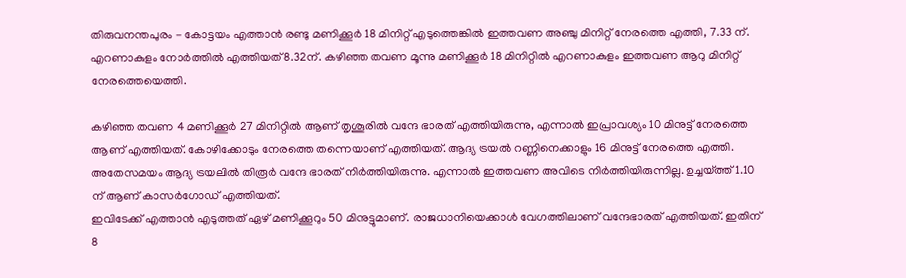തിരുവനന്തപുരം - കോട്ടയം എത്താൻ രണ്ടു മണിക്കൂർ 18 മിനിറ്റ് എടുത്തെങ്കിൽ ഇത്തവണ അഞ്ചു മിനിറ്റ് നേരത്തെ എത്തി, 7.33 ന്. എറണാകുളം നോർത്തിൽ എത്തിയത് 8.32ന്. കഴിഞ്ഞ തവണ മൂന്നു മണിക്കൂർ 18 മിനിറ്റിൽ എറണാകുളം ഇത്തവണ ആറു മിനിറ്റ് നേരത്തെയെത്തി.

കഴിഞ്ഞ തവണ 4 മണിക്കൂർ 27 മിനിറ്റിൽ ആണ് തൃശൂരിൽ വന്ദേ ഭാരത് എത്തിയിരുന്നു, എന്നാൽ ഇപ്രാവശ്യം 10 മിനുട്ട് നേരത്തെ ആണ് എത്തിയത്. കോഴിക്കോടും നേരത്തെ തന്നെയാണ് എത്തിയത്. ആദ്യ ട്രയൽ റണ്ണിനെക്കാളും 16 മിനുട്ട് നേരത്തെ എത്തി. അതേസമയം ആദ്യ ട്രയലിൽ തിരൂർ വന്ദേ ഭാരത് നിർത്തിയിരുന്നു. എന്നാൽ ഇത്തവണ അവിടെ നിർത്തിയിരുന്നില്ല. ഉച്ചയ്ത്ത് 1.10 ന് ആണ് കാസർഗോഡ് എത്തിയത്.
ഇവിടേക്ക് എത്താൻ എടുത്തത് ഏഴ് മണിക്കൂറും 50 മിനുട്ടുമാണ്. രാജധാനിയെക്കാൾ വേഗത്തിലാണ് വന്ദേഭാരത് എത്തിയത്. ഇതിന് 8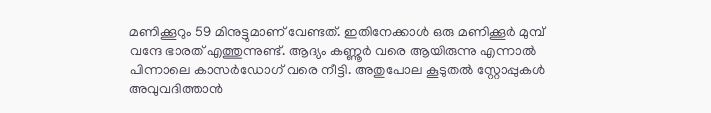മണിക്കൂറും 59 മിനുട്ടുമാണ് വേണ്ടത്. ഇതിനേക്കാൾ ഒരു മണിക്കൂർ മുമ്പ് വന്ദേ ഭാരത് എത്തുന്നുണ്ട്. ആദ്യം കണ്ണൂർ വരെ ആയിരുന്നു എന്നാൽ പിന്നാലെ കാസർഡോഗ് വരെ നീട്ടി. അതുപോല കൂടുതൽ സ്റ്റോപ്പുകൾ അവുവദിത്താൻ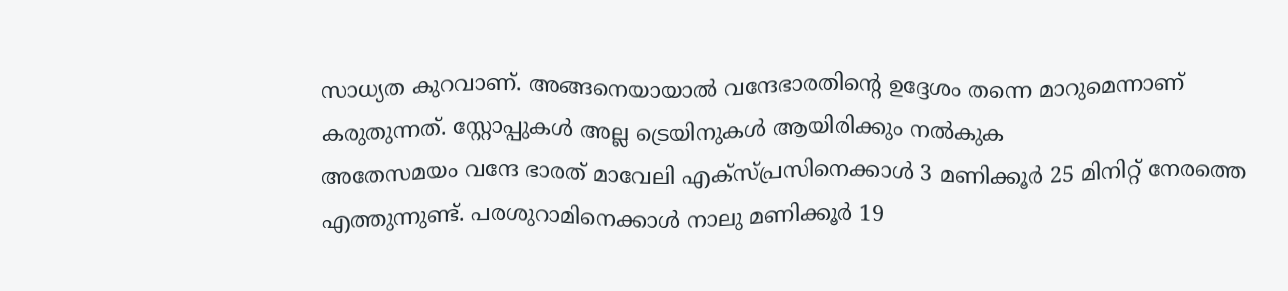സാധ്യത കുറവാണ്. അങ്ങനെയായാൽ വന്ദേഭാരതിന്റെ ഉദ്ദേശം തന്നെ മാറുമെന്നാണ് കരുതുന്നത്. സ്റ്റോപ്പുകൾ അല്ല ട്രെയിനുകൾ ആയിരിക്കും നൽകുക
അതേസമയം വന്ദേ ഭാരത് മാവേലി എക്സ്പ്രസിനെക്കാൾ 3 മണിക്കൂർ 25 മിനിറ്റ് നേരത്തെ എത്തുന്നുണ്ട്. പരശുറാമിനെക്കാൾ നാലു മണിക്കൂർ 19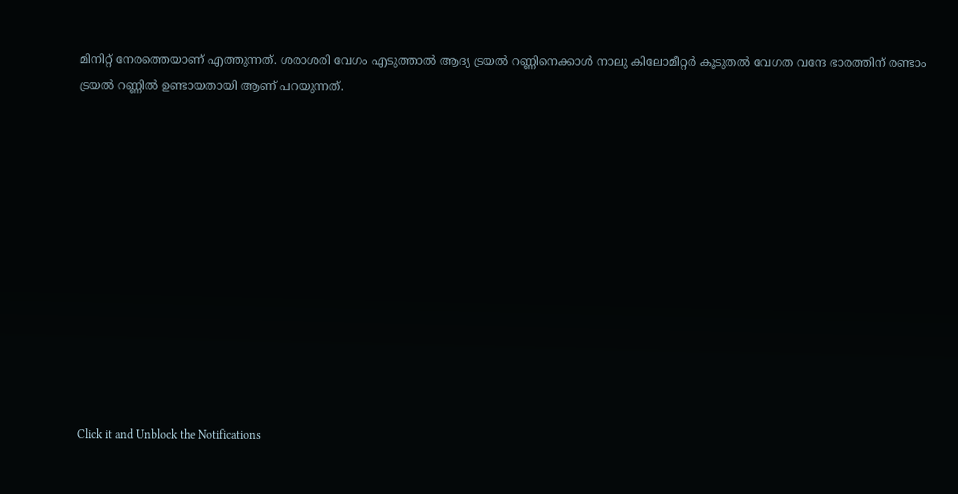മിനിറ്റ് നേരത്തെയാണ് എത്തുന്നത്. ശരാശരി വേഗം എടുത്താൽ ആദ്യ ട്രയൽ റണ്ണിനെക്കാൾ നാലു കിലോമീറ്റർ കൂടുതൽ വേഗത വന്ദേ ഭാരത്തിന് രണ്ടാം ട്രയൽ റണ്ണിൽ ഉണ്ടായതായി ആണ് പറയുന്നത്.












Click it and Unblock the Notifications